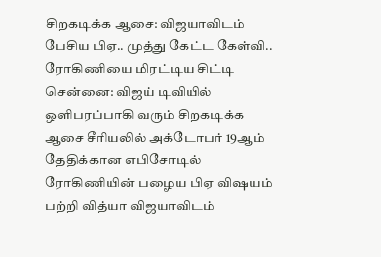சிறகடிக்க ஆசை: விஜயாவிடம் பேசிய பிஏ.. முத்து கேட்ட கேள்வி.. ரோகிணியை மிரட்டிய சிட்டி
சென்னை: விஜய் டிவியில் ஒளிபரப்பாகி வரும் சிறகடிக்க ஆசை சீரியலில் அக்டோபர் 19ஆம் தேதிக்கான எபிசோடில் ரோகிணியின் பழைய பிஏ விஷயம் பற்றி வித்யா விஜயாவிடம்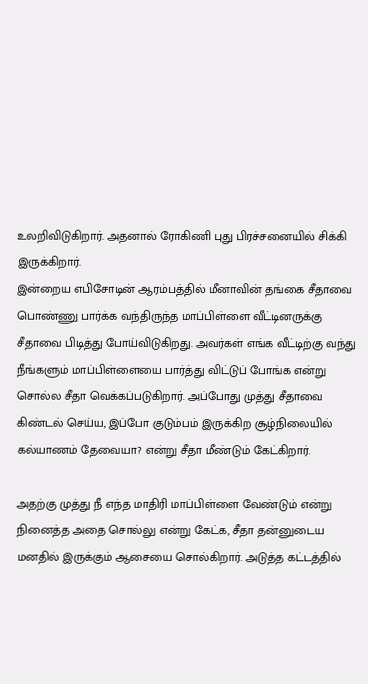உலறிவிடுகிறார். அதனால் ரோகிணி புது பிரச்சனையில் சிக்கி இருக்கிறார்.
இன்றைய எபிசோடின் ஆரம்பத்தில் மீனாவின் தங்கை சீதாவை பொண்ணு பார்க்க வந்திருந்த மாப்பிள்ளை வீட்டினருக்கு சீதாவை பிடித்து போய்விடுகிறது. அவர்கள் எங்க வீட்டிற்கு வந்து நீங்களும் மாப்பிள்ளையை பார்த்து விட்டுப் போங்க என்று சொல்ல சீதா வெக்கப்படுகிறார். அப்போது முத்து சீதாவை கிண்டல் செய்ய, இப்போ குடும்பம் இருக்கிற சூழ்நிலையில் கல்யாணம் தேவையா? என்று சீதா மீண்டும் கேட்கிறார்.

அதற்கு முத்து நீ எந்த மாதிரி மாப்பிள்ளை வேண்டும் என்று நினைத்த அதை சொல்லு என்று கேட்க, சீதா தன்னுடைய மனதில் இருக்கும் ஆசையை சொல்கிறார். அடுத்த கட்டத்தில்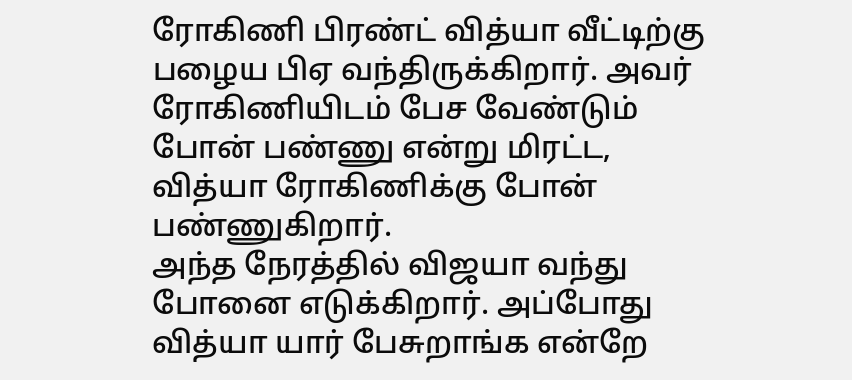ரோகிணி பிரண்ட் வித்யா வீட்டிற்கு பழைய பிஏ வந்திருக்கிறார். அவர் ரோகிணியிடம் பேச வேண்டும் போன் பண்ணு என்று மிரட்ட, வித்யா ரோகிணிக்கு போன் பண்ணுகிறார்.
அந்த நேரத்தில் விஜயா வந்து போனை எடுக்கிறார். அப்போது வித்யா யார் பேசுறாங்க என்றே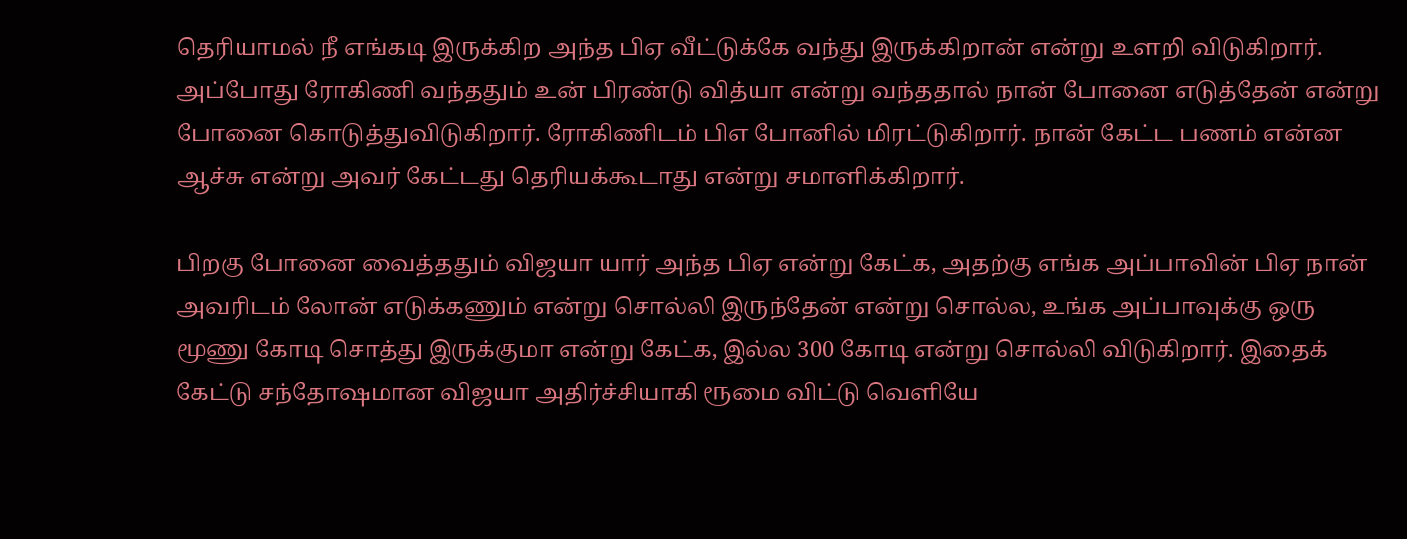தெரியாமல் நீ எங்கடி இருக்கிற அந்த பிஏ வீட்டுக்கே வந்து இருக்கிறான் என்று உளறி விடுகிறார். அப்போது ரோகிணி வந்ததும் உன் பிரண்டு வித்யா என்று வந்ததால் நான் போனை எடுத்தேன் என்று போனை கொடுத்துவிடுகிறார். ரோகிணிடம் பிஎ போனில் மிரட்டுகிறார். நான் கேட்ட பணம் என்ன ஆச்சு என்று அவர் கேட்டது தெரியக்கூடாது என்று சமாளிக்கிறார்.

பிறகு போனை வைத்ததும் விஜயா யார் அந்த பிஏ என்று கேட்க, அதற்கு எங்க அப்பாவின் பிஏ நான் அவரிடம் லோன் எடுக்கணும் என்று சொல்லி இருந்தேன் என்று சொல்ல, உங்க அப்பாவுக்கு ஒரு மூணு கோடி சொத்து இருக்குமா என்று கேட்க, இல்ல 300 கோடி என்று சொல்லி விடுகிறார். இதைக் கேட்டு சந்தோஷமான விஜயா அதிர்ச்சியாகி ரூமை விட்டு வெளியே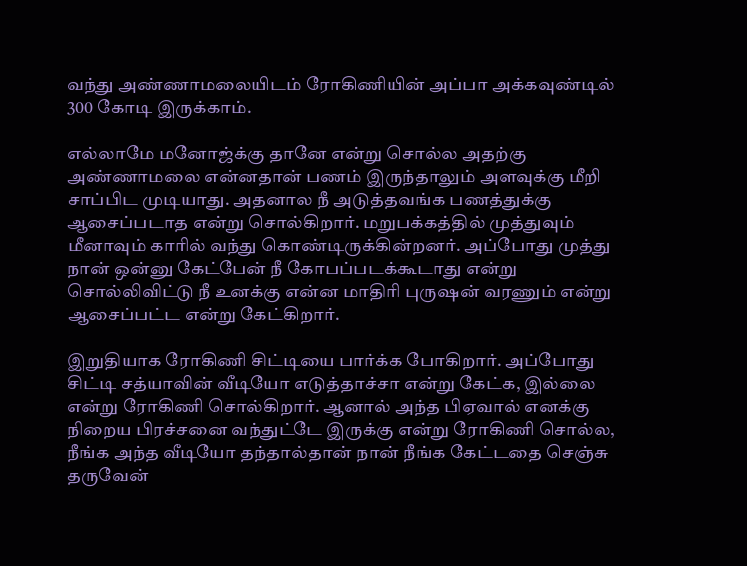வந்து அண்ணாமலையிடம் ரோகிணியின் அப்பா அக்கவுண்டில் 300 கோடி இருக்காம்.

எல்லாமே மனோஜ்க்கு தானே என்று சொல்ல அதற்கு அண்ணாமலை என்னதான் பணம் இருந்தாலும் அளவுக்கு மீறி சாப்பிட முடியாது. அதனால நீ அடுத்தவங்க பணத்துக்கு ஆசைப்படாத என்று சொல்கிறார். மறுபக்கத்தில் முத்துவும் மீனாவும் காரில் வந்து கொண்டிருக்கின்றனர். அப்போது முத்து நான் ஒன்னு கேட்பேன் நீ கோபப்படக்கூடாது என்று சொல்லிவிட்டு நீ உனக்கு என்ன மாதிரி புருஷன் வரணும் என்று ஆசைப்பட்ட என்று கேட்கிறார்.

இறுதியாக ரோகிணி சிட்டியை பார்க்க போகிறார். அப்போது சிட்டி சத்யாவின் வீடியோ எடுத்தாச்சா என்று கேட்க, இல்லை என்று ரோகிணி சொல்கிறார். ஆனால் அந்த பிஏவால் எனக்கு நிறைய பிரச்சனை வந்துட்டே இருக்கு என்று ரோகிணி சொல்ல, நீங்க அந்த வீடியோ தந்தால்தான் நான் நீங்க கேட்டதை செஞ்சு தருவேன்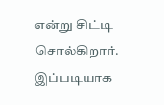என்று சிட்டி சொல்கிறார். இப்படியாக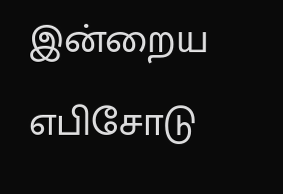இன்றைய எபிசோடு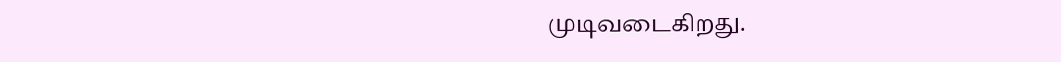முடிவடைகிறது.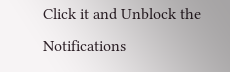Click it and Unblock the Notifications